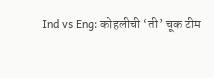Ind vs Eng: कोहलीची ‘ती’ चूक टीम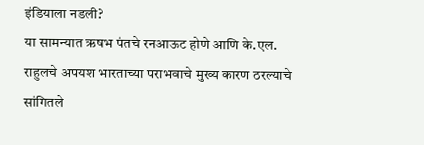इंडियाला नडली?
या सामन्यात ऋषभ पंतचे रनआऊट होणे आणि के.एल. राहुलचे अपयश भारताच्या पराभवाचे मुख्य कारण ठरल्याचे सांगितले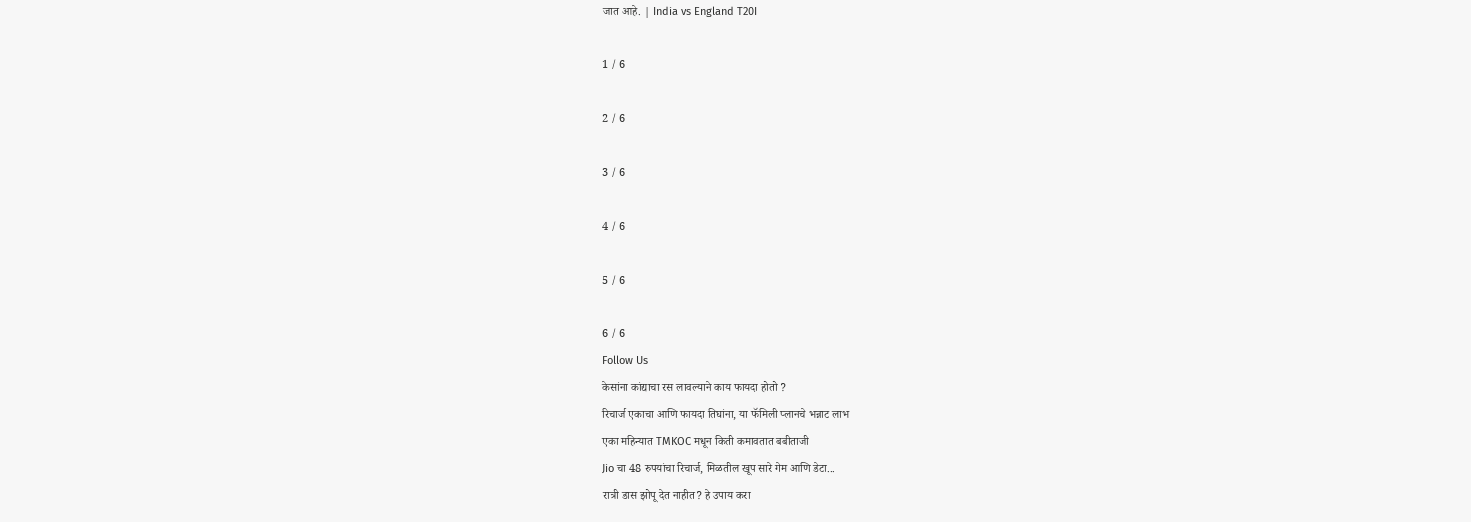जात आहे. | India vs England T20I

1 / 6

2 / 6

3 / 6

4 / 6

5 / 6

6 / 6
Follow Us
केसांना कांद्याचा रस लावल्याने काय फायदा होतो ?
रिचार्ज एकाचा आणि फायदा तिघांना, या फॅमिली प्लानचे भन्नाट लाभ
एका महिन्यात TMKOC मधून किती कमावतात बबीताजी
Jio चा 48 रुपयांचा रिचार्ज, मिळतील खूप सारे गेम आणि डेटा...
रात्री डास झोपू देत नाहीत? हे उपाय करा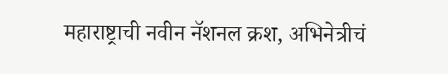महाराष्ट्राची नवीन नॅशनल क्रश, अभिनेत्रीचं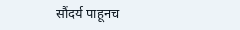सौंदर्य पाहूनच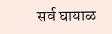सर्व घायाळ